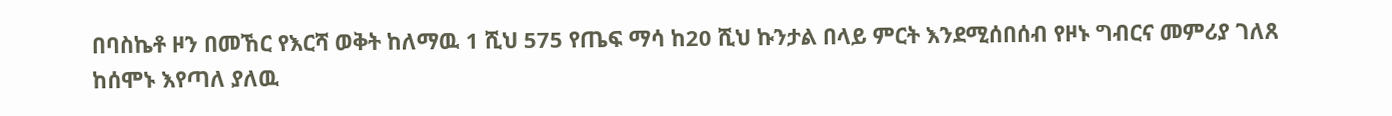በባስኬቶ ዞን በመኸር የእርሻ ወቅት ከለማዉ 1 ሺህ 575 የጤፍ ማሳ ከ20 ሺህ ኩንታል በላይ ምርት እንደሚሰበሰብ የዞኑ ግብርና መምሪያ ገለጸ
ከሰሞኑ እየጣለ ያለዉ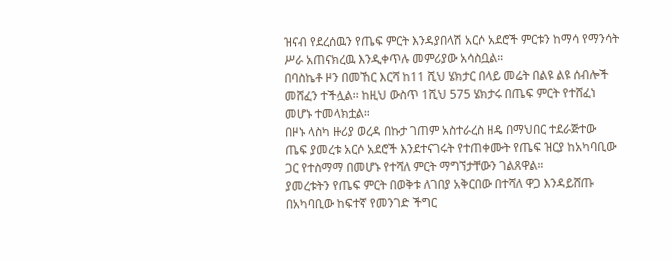ዝናብ የደረሰዉን የጤፍ ምርት እንዳያበላሽ አርሶ አደሮች ምርቱን ከማሳ የማንሳት ሥራ አጠናክረዉ እንዲቀጥሉ መምሪያው አሳስቧል።
በባስኬቶ ዞን በመኸር እርሻ ከ11 ሺህ ሄክታር በላይ መሬት በልዩ ልዩ ሰብሎች መሸፈን ተችሏል፡፡ ከዚህ ውስጥ 1ሺህ 575 ሄክታሩ በጤፍ ምርት የተሸፈነ መሆኑ ተመላክቷል።
በዞኑ ላስካ ዙሪያ ወረዳ በኩታ ገጠም አስተራረስ ዘዴ በማህበር ተደራጅተው ጤፍ ያመረቱ አርሶ አደሮች እንደተናገሩት የተጠቀሙት የጤፍ ዝርያ ከአካባቢው ጋር የተስማማ በመሆኑ የተሻለ ምርት ማግኘታቸውን ገልጸዋል።
ያመረቱትን የጤፍ ምርት በወቅቱ ለገበያ አቅርበው በተሻለ ዋጋ እንዳይሸጡ በአካባቢው ከፍተኛ የመንገድ ችግር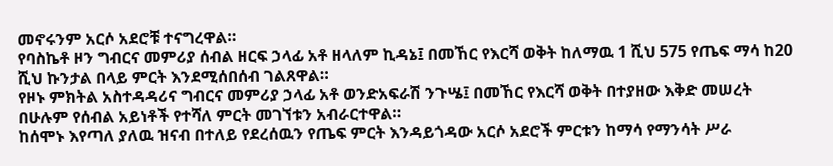መኖሩንም አርሶ አደሮቹ ተናግረዋል።
የባስኬቶ ዞን ግብርና መምሪያ ሰብል ዘርፍ ኃላፊ አቶ ዘላለም ኪዳኔ፤ በመኸር የእርሻ ወቅት ከለማዉ 1 ሺህ 575 የጤፍ ማሳ ከ20 ሺህ ኩንታል በላይ ምርት እንደሚሰበሰብ ገልጸዋል።
የዞኑ ምክትል አስተዳዳሪና ግብርና መምሪያ ኃላፊ አቶ ወንድአፍራሽ ንጉሤ፤ በመኸር የእርሻ ወቅት በተያዘው እቅድ መሠረት በሁሉም የሰብል አይነቶች የተሻለ ምርት መገኘቱን አብራርተዋል።
ከሰሞኑ እየጣለ ያለዉ ዝናብ በተለይ የደረሰዉን የጤፍ ምርት እንዳይጎዳው አርሶ አደሮች ምርቱን ከማሳ የማንሳት ሥራ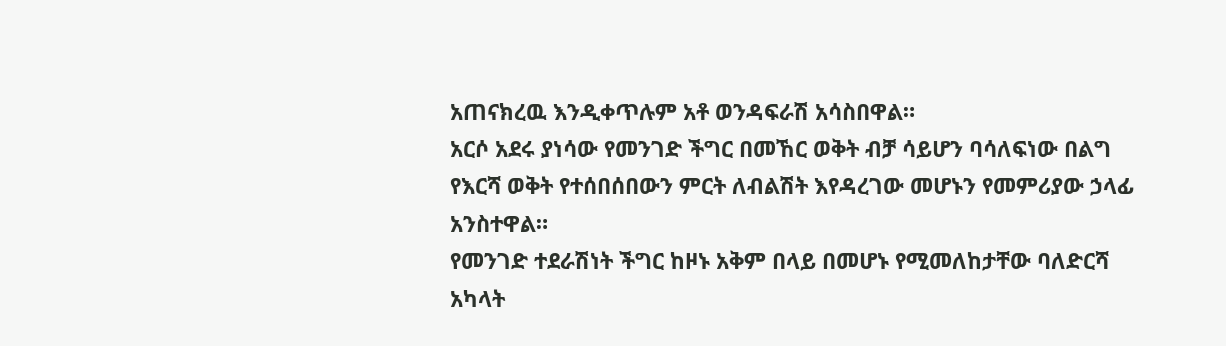አጠናክረዉ እንዲቀጥሉም አቶ ወንዳፍራሽ አሳስበዋል።
አርሶ አደሩ ያነሳው የመንገድ ችግር በመኸር ወቅት ብቻ ሳይሆን ባሳለፍነው በልግ የእርሻ ወቅት የተሰበሰበውን ምርት ለብልሽት እየዳረገው መሆኑን የመምሪያው ኃላፊ አንስተዋል።
የመንገድ ተደራሽነት ችግር ከዞኑ አቅም በላይ በመሆኑ የሚመለከታቸው ባለድርሻ አካላት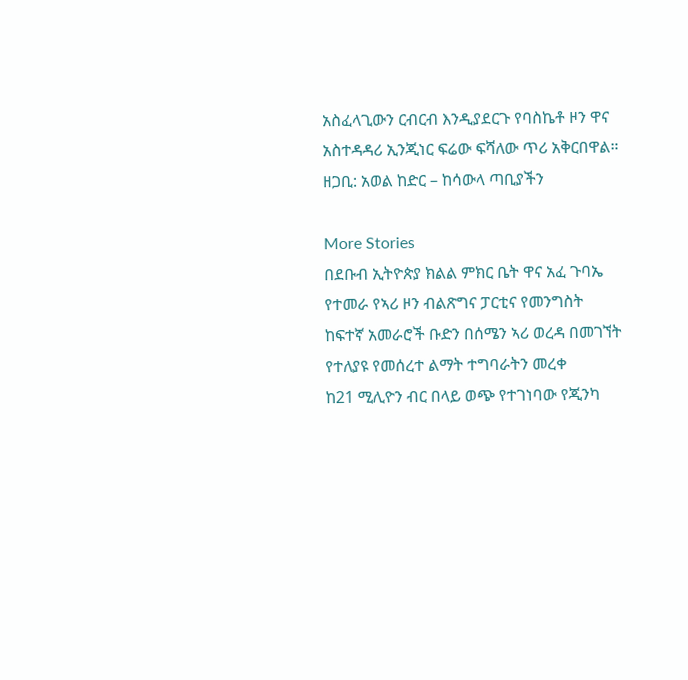አስፈላጊውን ርብርብ እንዲያደርጉ የባስኬቶ ዞን ዋና አስተዳዳሪ ኢንጂነር ፍሬው ፍሻለው ጥሪ አቅርበዋል።
ዘጋቢ: አወል ከድር – ከሳውላ ጣቢያችን

More Stories
በደቡብ ኢትዮጵያ ክልል ምክር ቤት ዋና አፈ ጉባኤ የተመራ የኣሪ ዞን ብልጽግና ፓርቲና የመንግስት ከፍተኛ አመራሮች ቡድን በሰሜን ኣሪ ወረዳ በመገኘት የተለያዩ የመሰረተ ልማት ተግባራትን መረቀ
ከ21 ሚሊዮን ብር በላይ ወጭ የተገነባው የጂንካ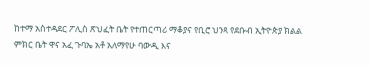ከተማ አስተዳደር ፖሊስ ጽህፈት ቤት የተጠርጣሪ ማቆያና የቢሮ ህንጻ የደቡብ ኢትዮጵያ ክልል ምክር ቤት ዋና አፈ ጉባኤ አቶ አለማየሁ ባውዲ እና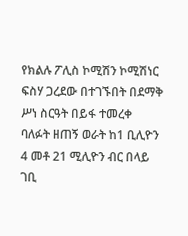የክልሉ ፖሊስ ኮሚሽን ኮሚሽነር ፍስሃ ጋረደው በተገኙበት በደማቅ ሥነ ስርዓት በይፋ ተመረቀ
ባለፉት ዘጠኝ ወራት ከ1 ቢሊዮን 4 መቶ 21 ሚሊዮን ብር በላይ ገቢ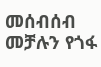መሰብሰብ መቻሉን የጎፋ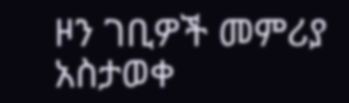ዞን ገቢዎች መምሪያ አስታወቀ